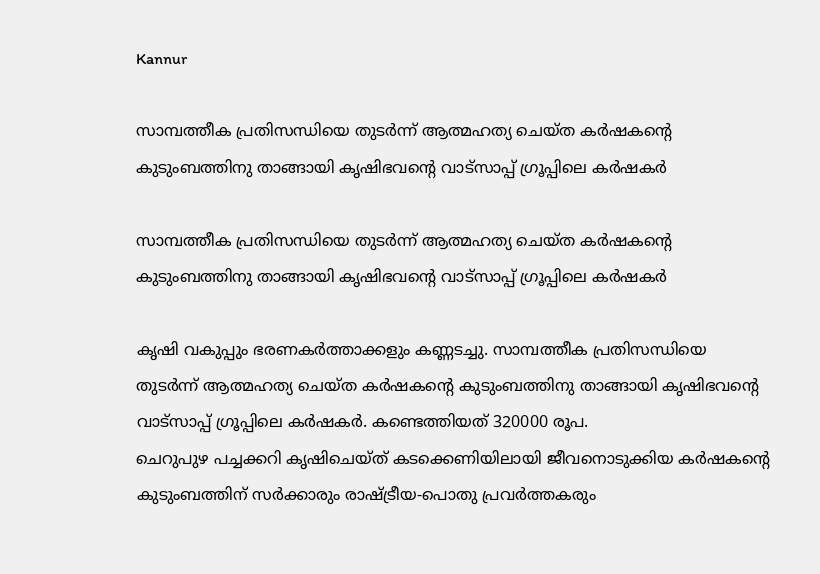Kannur

സാമ്പത്തീക പ്രതിസന്ധിയെ തുടര്‍ന്ന് ആത്മഹത്യ ചെയ്ത കര്‍ഷകന്‍റെ കുടുംബത്തിനു താങ്ങായി കൃഷിഭവന്റെ വാട്സാപ്പ് ഗ്രൂപ്പിലെ കര്‍ഷകര്‍

സാമ്പത്തീക പ്രതിസന്ധിയെ തുടര്‍ന്ന് ആത്മഹത്യ ചെയ്ത കര്‍ഷകന്‍റെ കുടുംബത്തിനു താങ്ങായി കൃഷിഭവന്റെ വാട്സാപ്പ് ഗ്രൂപ്പിലെ കര്‍ഷകര്‍

കൃഷി വകുപ്പും ഭരണകര്‍ത്താക്കളും കണ്ണടച്ചു. സാമ്പത്തീക പ്രതിസന്ധിയെ തുടര്‍ന്ന് ആത്മഹത്യ ചെയ്ത കര്‍ഷകന്‍റെ കുടുംബത്തിനു താങ്ങായി കൃഷിഭവന്റെ വാട്സാപ്പ് ഗ്രൂപ്പിലെ കര്‍ഷകര്‍. കണ്ടെത്തിയത് 320000 രൂപ.
ചെറുപുഴ പച്ചക്കറി കൃഷിചെയ്ത് കടക്കെണിയിലായി ജീവനൊടുക്കിയ കർഷകൻ്റെ കുടുംബത്തിന് സർക്കാരും രാഷ്ട്രീയ-പൊതു പ്രവർത്തകരും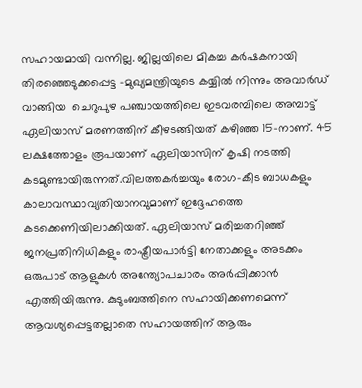സഹായമായി വന്നില്ല. ജില്ലയിലെ മികച്ച കർഷകനായി തിരഞ്ഞെടുക്കപ്പെട്ട –മുഖ്യമന്ത്രിയുടെ കയ്യില്‍ നിന്നും അവാര്‍ഡ് വാങ്ങിയ  ചെറുപുഴ പഞ്ചായത്തിലെ ഇടവരമ്പിലെ അമ്പാട്ട് ഏലിയാസ് മരണത്തിന് കീഴടങ്ങിയത് കഴിഞ്ഞ 15-നാണ്. 45 ലക്ഷത്തോളം രൂപയാണ് ഏലിയാസിന് കൃഷി നടത്തി കടമുണ്ടായിരുന്നത്.വിലത്തകർച്ചയും രോഗ-കീട ബാധകളും കാലാവസ്ഥാവ്യതിയാനവുമാണ് ഇദ്ദേഹത്തെ കടക്കെണിയിലാക്കിയത്. ഏലിയാസ് മരിച്ചതറിഞ്ഞ് ജനപ്രതിനിധികളും രാഷ്ട്രീയപാർട്ടി നേതാക്കളും അടക്കം ഒരുപാട് ആളുകൾ അന്ത്യോപചാരം അർപ്പിക്കാൻ എത്തിയിരുന്നു. കുടുംബത്തിനെ സഹായിക്കണമെന്ന് ആവശ്യപ്പെട്ടതല്ലാതെ സഹായത്തിന് ആരും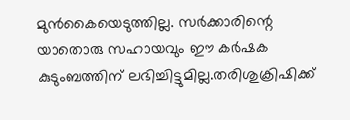മുൻകൈയെടുത്തില്ല. സർക്കാരിന്റെ യാതൊരു സഹായവും ഈ കർഷക കുടുംബത്തിന് ലഭിച്ചിട്ടുമില്ല.തരിശുക്രിഷിക്ക്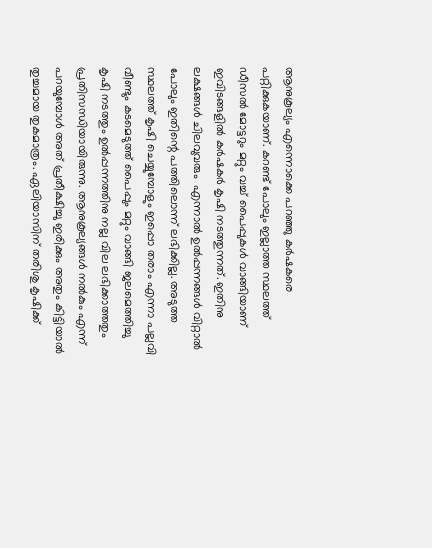ആനുകൂല്യം എന്നൊക്കെ പറഞ്ഞു കര്‍ഷകരെ പറ്റിക്കുകയാണ്. കറണ്ട് പോലും ഇല്ലാത്ത സ്ഥലത്ത് ഡീസല്‍ മോട്ടറും മറ്റും വച്ച് പൈപ്പുകള്‍ വാങ്ങിയാണ് ഇവിടങ്ങളില്‍ കര്‍ഷകര്‍ കൃഷി നടത്തുന്നത്. ഇതിനു ലക്ഷങ്ങള്‍ ചിലവുവരും  എന്നാല്‍ ഉല്‍പ്പന്നങ്ങള്‍ വിറ്റാല്‍ പോലും ഇതിന്റെ പത്തിലൊന്ന് ലഭിക്കില്ല. അടുത്ത സ്ഥലത്ത് കൃഷി ചെയ്യുമ്പോളും ഇപ്പൊ തരാം എന്നാ പല്ലവി വീണ്ടും കടമെടുത്ത് പൈപ്പും മറ്റും വാങ്ങി ജലമെത്തിച്ചു കൃഷി നടത്തും ഉല്‍പ്പന്നത്തിനു നല്ല വില ലഭിക്കാത്തതും പ്രതിസന്ധിയായിരുന്നു. ആനുകൂല്യങ്ങള്‍ നല്‍കും എന്ന് പറയുമ്പോള്‍ അത് പ്രതീക്ഷിച്ചു ഇരിക്കും അതും കിട്ടിയാല്‍ തുച്ചമായ തുകമാത്രം. ഏലിയാസിന് തരിശു കൃഷിക്ക്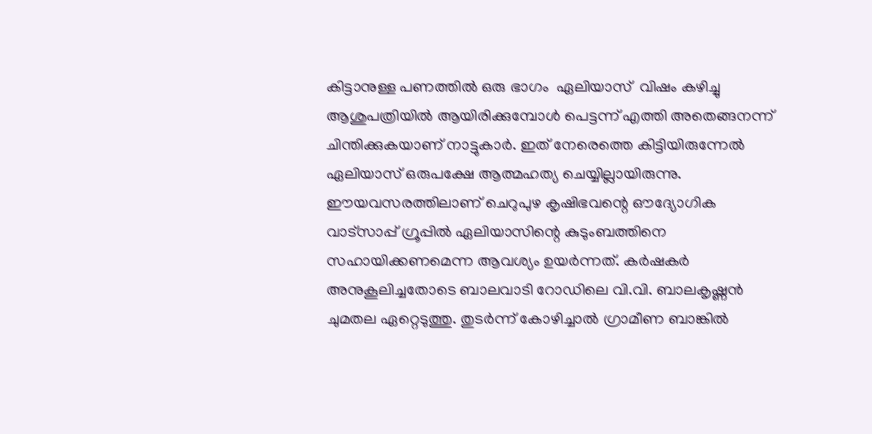കിട്ടാനുള്ള പണത്തില്‍ ഒരു ഭാഗം  ഏലിയാസ്  വിഷം കഴിച്ചു ആശുപത്രിയില്‍ ആയിരിക്കുമ്പോള്‍ പെട്ടന്ന് എത്തി അതെങ്ങനന്ന് ചിന്തിക്കുകയാണ് നാട്ടുകാര്‍. ഇത് നേരെത്തെ കിട്ടിയിരുന്നേല്‍ ഏലിയാസ് ഒരുപക്ഷേ ആത്മഹത്യ ചെയ്യില്ലായിരുന്നു.
ഈയവസരത്തിലാണ് ചെറുപുഴ കൃഷിഭവന്റെ ഔദ്യോഗിക വാട്സാപ്പ് ഗ്രൂപ്പിൽ ഏലിയാസിന്റെ കുടുംബത്തിനെ സഹായിക്കണമെന്ന ആവശ്യം ഉയർന്നത്. കർഷകർ അനുകൂലിച്ചതോടെ ബാലവാടി റോഡിലെ വി.വി. ബാലകൃഷ്ണൻ ചുമതല ഏറ്റെടുത്തു. തുടർന്ന് കോഴിച്ചാൽ ഗ്രാമീണ ബാങ്കിൽ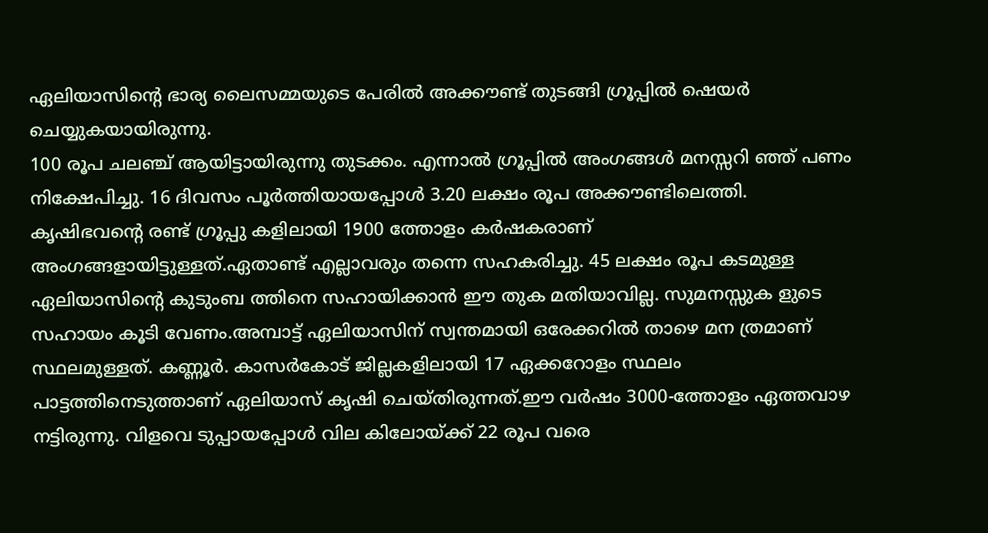ഏലിയാസിന്റെ ഭാര്യ ലൈസമ്മയുടെ പേരിൽ അക്കൗണ്ട് തുടങ്ങി ഗ്രൂപ്പിൽ ഷെയർ ചെയ്യുകയായിരുന്നു.
100 രൂപ ചലഞ്ച് ആയിട്ടായിരുന്നു തുടക്കം. എന്നാൽ ഗ്രൂപ്പിൽ അംഗങ്ങൾ മനസ്സറി ഞ്ഞ് പണം നിക്ഷേപിച്ചു. 16 ദിവസം പൂർത്തിയായപ്പോൾ 3.20 ലക്ഷം രൂപ അക്കൗണ്ടിലെത്തി. കൃഷിഭവന്റെ രണ്ട് ഗ്രൂപ്പു കളിലായി 1900 ത്തോളം കർഷകരാണ് അംഗങ്ങളായിട്ടുള്ളത്.ഏതാണ്ട് എല്ലാവരും തന്നെ സഹകരിച്ചു. 45 ലക്ഷം രൂപ കടമുള്ള ഏലിയാസിൻ്റെ കുടുംബ ത്തിനെ സഹായിക്കാൻ ഈ തുക മതിയാവില്ല. സുമനസ്സുക ളുടെ സഹായം കൂടി വേണം.അമ്പാട്ട് ഏലിയാസിന് സ്വന്തമായി ഒരേക്കറിൽ താഴെ മന ത്രമാണ് സ്ഥലമുള്ളത്. കണ്ണൂർ. കാസർകോട് ജില്ലകളിലായി 17 ഏക്കറോളം സ്ഥലം പാട്ടത്തിനെടുത്താണ് ഏലിയാസ് കൃഷി ചെയ്തിരുന്നത്.ഈ വർഷം 3000-ത്തോളം ഏത്തവാഴ നട്ടിരുന്നു. വിളവെ ടുപ്പായപ്പോൾ വില കിലോയ്ക്ക് 22 രൂപ വരെ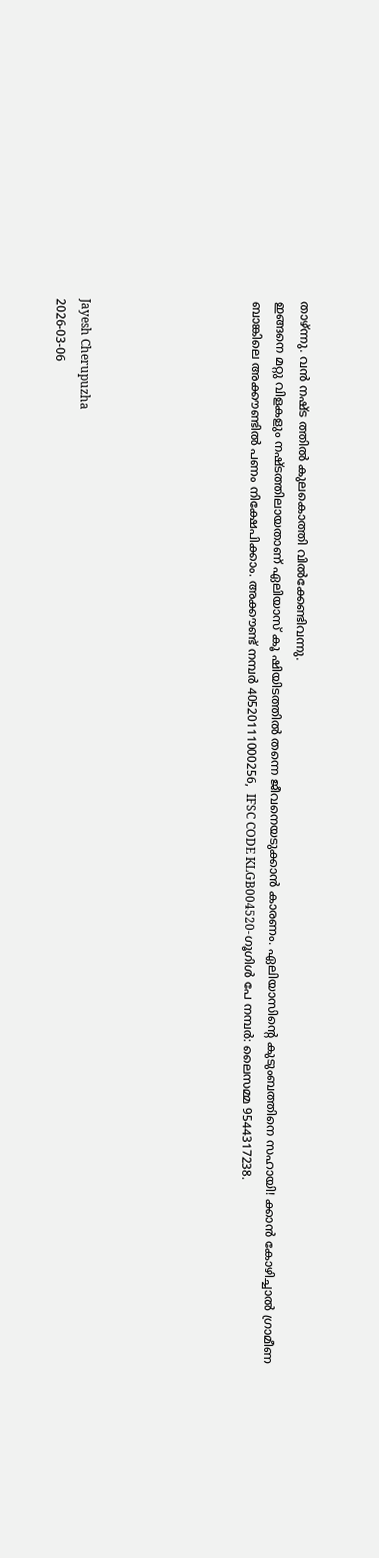താഴ്ന്നു. വൻ നഷ്ട ത്തിൽ കുലകൊത്തി വിൽക്കേണ്ടിവന്നു.
ഇങ്ങനെ മറ്റു വിളകളും നഷ്ടത്തിലായതാണ് ഏലിയാസ് കൂ ഷിയിടത്തിൽ തന്നെ ജീവനെയടുക്കാൻ കാരണം. ഏലിയാസിന്റെ കുടുംബത്തിനെ സഹായി! ക്കാൻ കോഴിച്ചാൽ ഗ്രാമീണ ബാങ്കിലെ അക്കൗണ്ടിൽ പണം നിക്ഷേപിക്കാം. അക്കൗണ്ട് നമ്പർ 40520111000256,  IFSC CODE KLGB004520-ഗൂഗിൾ പേ നമ്പർ: ലൈസമ്മ 9544317238.






Jayesh Cherupuzha
2026-03-06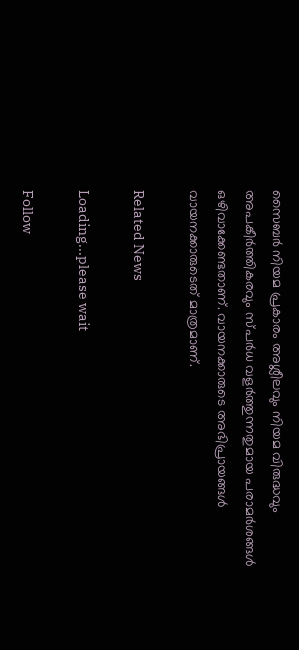സൈബര്‍ നിയമ പ്രകാരം അശ്ലീലവും നിയമ വിരുദ്ധവും അപകീര്‍ത്തികരവും സ്പര്‍ധ വളര്‍ത്തുന്നതുമായ പരാമര്‍ശങ്ങള്‍ ഒഴിവാക്കേണ്ടതാണ്. വായനക്കാരുടെ അഭിപ്രായങ്ങള്‍ വായനക്കാരുടെത് മാത്രമാണ്.

Related News

Loading...please wait

Follow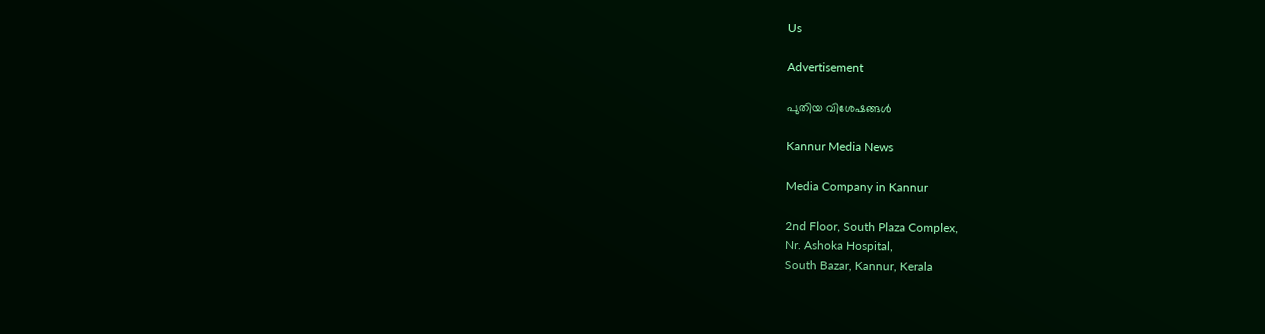Us

Advertisement

പുതിയ വിശേഷങ്ങൾ

Kannur Media News

Media Company in Kannur

2nd Floor, South Plaza Complex,
Nr. Ashoka Hospital,
South Bazar, Kannur, Kerala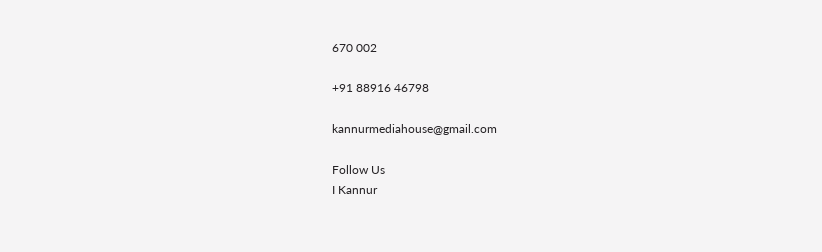670 002

+91 88916 46798

kannurmediahouse@gmail.com

Follow Us
I Kannur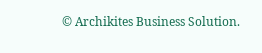© Archikites Business Solution.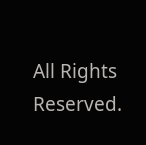All Rights Reserved.